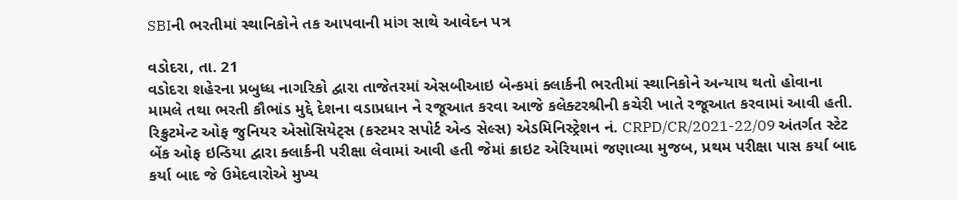SBIની ભરતીમાં સ્થાનિકોને તક આપવાની માંગ સાથે આવેદન પત્ર

વડોદરા, તા. 21
વડોદરા શહેરના પ્રબુધ્ધ નાગરિકો દ્વારા તાજેતરમાં એસબીઆઇ બેન્કમાં ક્લાર્કની ભરતીમાં સ્થાનિકોને અન્યાય થતો હોવાના મામલે તથા ભરતી કૌભાંડ મુદ્દે દેશના વડાપ્રધાન ને રજૂઆત કરવા આજે કલેક્ટરશ્રીની કચેરી ખાતે રજૂઆત કરવામાં આવી હતી.
રિક્રુટમેન્ટ ઓફ જુનિયર એસોસિયેટ્સ (કસ્ટમર સપોર્ટ એન્ડ સેલ્સ) એડમિનિસ્ટ્રેશન નં. CRPD/CR/2021-22/09 અંતર્ગત સ્ટેટ બેંક ઓફ ઇન્ડિયા દ્વારા ક્લાર્કની પરીક્ષા લેવામાં આવી હતી જેમાં ક્રાઇટ એરિયામાં જણાવ્યા મુજબ, પ્રથમ પરીક્ષા પાસ કર્યા બાદ કર્યા બાદ જે ઉમેદવારોએ મુખ્ય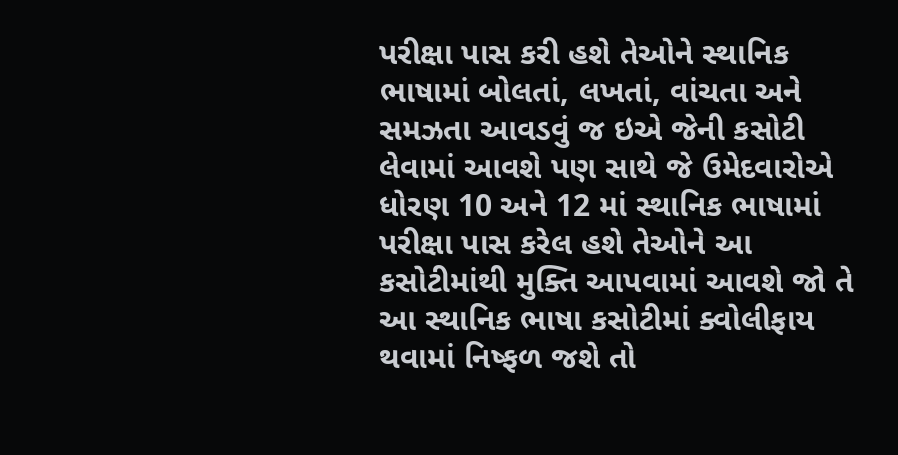પરીક્ષા પાસ કરી હશે તેઓને સ્થાનિક ભાષામાં બોલતાં, લખતાં, વાંચતા અને સમઝતા આવડવું જ ઇએ જેની કસોટી લેવામાં આવશે પણ સાથે જે ઉમેદવારોએ ધોરણ 10 અને 12 માં સ્થાનિક ભાષામાં પરીક્ષા પાસ કરેલ હશે તેઓને આ કસોટીમાંથી મુક્તિ આપવામાં આવશે જો તે આ સ્થાનિક ભાષા કસોટીમાં ક્વોલીફાય થવામાં નિષ્ફળ જશે તો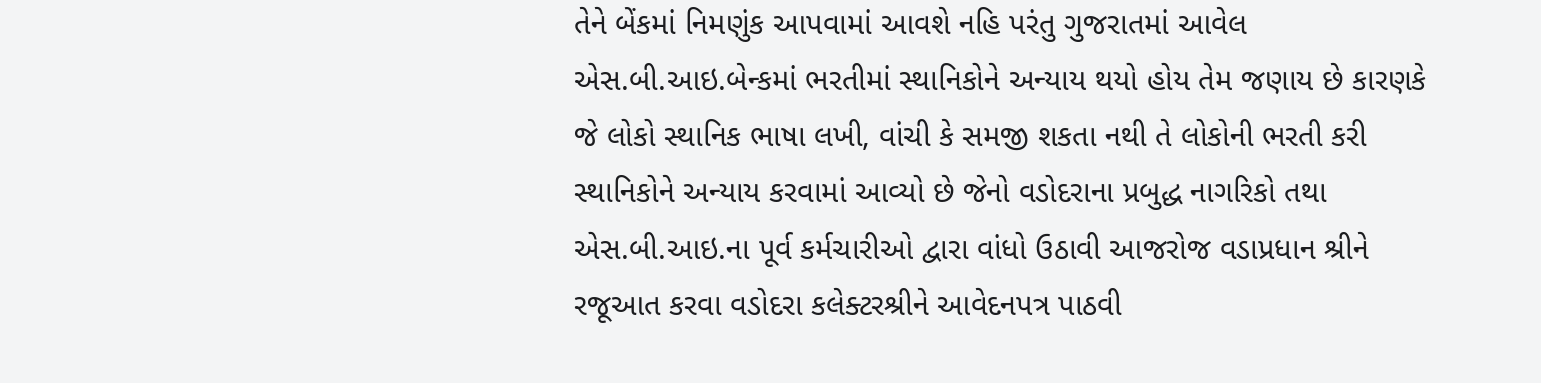તેને બેંકમાં નિમણુંક આપવામાં આવશે નહિ પરંતુ ગુજરાતમાં આવેલ એસ.બી.આઇ.બેન્કમાં ભરતીમાં સ્થાનિકોને અન્યાય થયો હોય તેમ જણાય છે કારણકે જે લોકો સ્થાનિક ભાષા લખી, વાંચી કે સમજી શકતા નથી તે લોકોની ભરતી કરી સ્થાનિકોને અન્યાય કરવામાં આવ્યો છે જેનો વડોદરાના પ્રબુદ્ધ નાગરિકો તથા એસ.બી.આઇ.ના પૂર્વ કર્મચારીઓ દ્વારા વાંધો ઉઠાવી આજરોજ વડાપ્રધાન શ્રીને રજૂઆત કરવા વડોદરા કલેક્ટરશ્રીને આવેદનપત્ર પાઠવી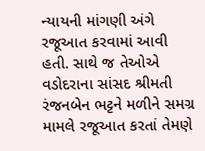ન્યાયની માંગણી અંગે રજૂઆત કરવામાં આવી હતી. સાથે જ તેઓએ વડોદરાના સાંસદ શ્રીમતી રંજનબેન ભટ્ટને મળીને સમગ્ર મામલે રજૂઆત કરતાં તેમણે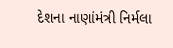દેશના નાણાંમંત્રી નિર્મલા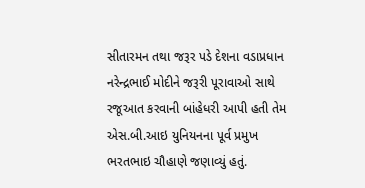સીતારમન તથા જરૂર પડે દેશના વડાપ્રધાન નરેન્દ્રભાઈ મોદીને જરૂરી પૂરાવાઓ સાથે રજૂઆત કરવાની બાંહેધરી આપી હતી તેમ એસ.બી.આઇ યુનિયનના પૂર્વ પ્રમુખ ભરતભાઇ ચૌહાણે જણાવ્યું હતું.